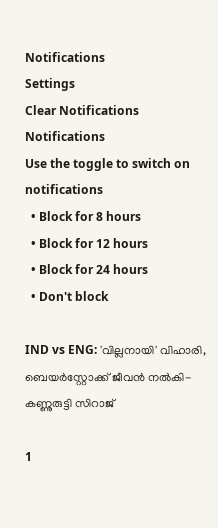Notifications
Settings
Clear Notifications
Notifications
Use the toggle to switch on notifications
  • Block for 8 hours
  • Block for 12 hours
  • Block for 24 hours
  • Don't block

IND vs ENG: 'വില്ലനായി' വിഹാരി, ബെയര്‍‌സ്റ്റോക്ക് ജീവന്‍ നല്‍കി- കണ്ണുരുട്ടി സിറാജ്

1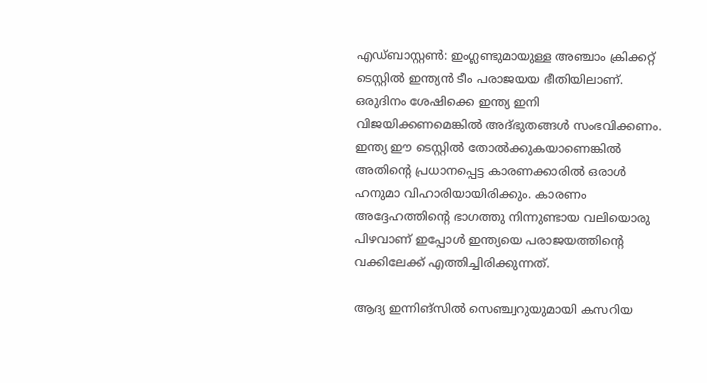എഡ്ബാസ്റ്റണ്‍: ഇംഗ്ലണ്ടുമായുള്ള അഞ്ചാം ക്രിക്കറ്റ് ടെസ്റ്റില്‍ ഇന്ത്യന്‍ ടീം പരാജയയ ഭീതിയിലാണ്. ഒരുദിനം ശേഷിക്കെ ഇന്ത്യ ഇനി വിജയിക്കണമെങ്കില്‍ അദ്ഭുതങ്ങള്‍ സംഭവിക്കണം. ഇന്ത്യ ഈ ടെസ്റ്റില്‍ തോല്‍ക്കുകയാണെങ്കില്‍ അതിന്റെ പ്രധാനപ്പെട്ട കാരണക്കാരില്‍ ഒരാള്‍ ഹനുമാ വിഹാരിയായിരിക്കും. കാരണം അദ്ദേഹത്തിന്റെ ഭാഗത്തു നിന്നുണ്ടായ വലിയൊരു പിഴവാണ് ഇപ്പോള്‍ ഇന്ത്യയെ പരാജയത്തിന്റെ വക്കിലേക്ക് എത്തിച്ചിരിക്കുന്നത്.

ആദ്യ ഇന്നിങ്‌സില്‍ സെഞ്ച്വറുയുമായി കസറിയ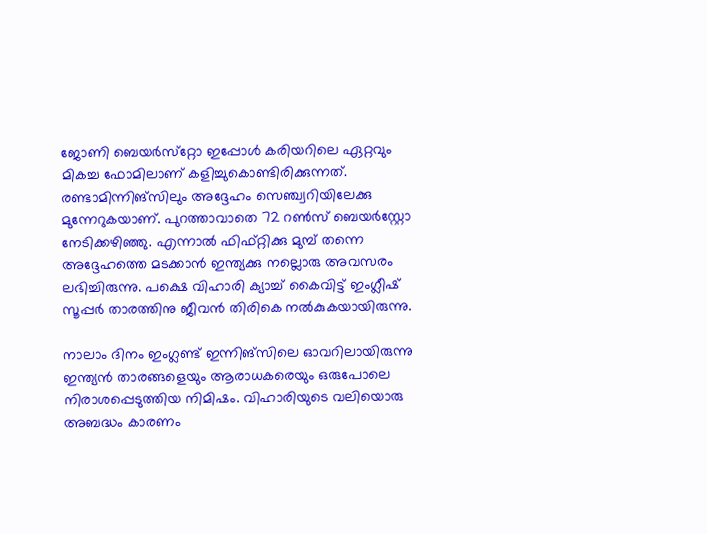ജോണി ബെയര്‍സ്‌റ്റോ ഇപ്പോള്‍ കരിയറിലെ ഏറ്റവും മികച്ച ഫോമിലാണ് കളിച്ചുകൊണ്ടിരിക്കുന്നത്. രണ്ടാമിന്നിങ്‌സിലും അദ്ദേഹം സെഞ്ച്വറിയിലേക്കു മുന്നേറുകയാണ്. പുറത്താവാതെ 72 റണ്‍സ് ബെയര്‍‌സ്റ്റോ നേടിക്കഴിഞ്ഞു. എന്നാല്‍ ഫിഫ്റ്റിക്കു മുമ്പ് തന്നെ അദ്ദേഹത്തെ മടക്കാന്‍ ഇന്ത്യക്കു നല്ലൊരു അവസരം ലഭിച്ചിരുന്നു. പക്ഷെ വിഹാരി ക്യാച്ച് കൈവിട്ട് ഇംഗ്ലീഷ് സൂപ്പര്‍ താരത്തിനു ജീവന്‍ തിരികെ നല്‍കുകയായിരുന്നു.

നാലാം ദിനം ഇംഗ്ലണ്ട് ഇന്നിങ്‌സിലെ ഓവറിലായിരുന്നു ഇന്ത്യന്‍ താരങ്ങളെയും ആരാധകരെയും ഒരുപോലെ നിരാശപ്പെടുത്തിയ നിമിഷം. വിഹാരിയുടെ വലിയൊരു അബദ്ധം കാരണം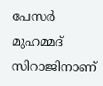പേസര്‍ മുഹമ്മദ് സിറാജിനാണ്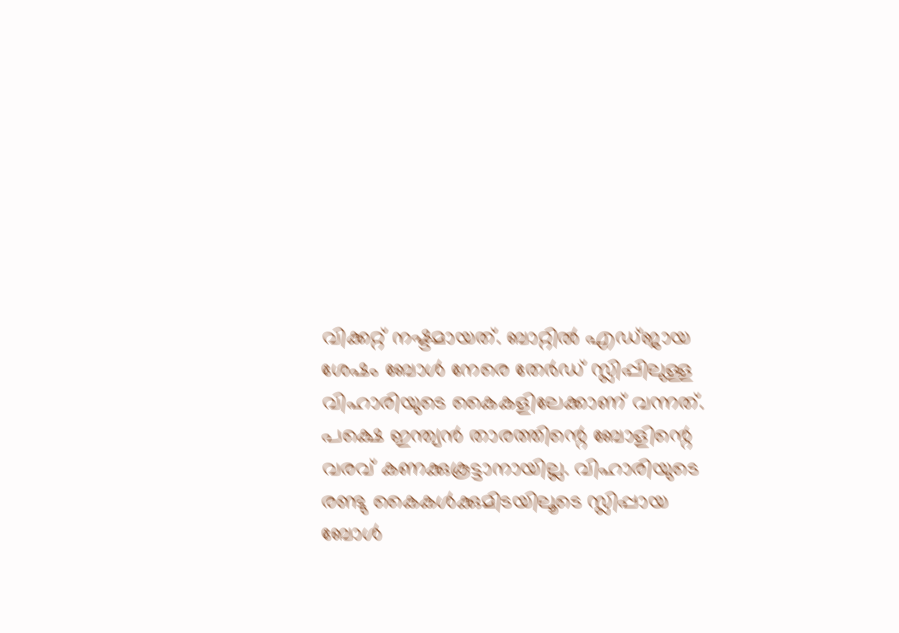വിക്കറ്റ് നഷ്ടമായത്. ബാറ്റില്‍ എഡ്ജായ ശേഷം ബോള്‍ നേരെ തേര്‍ഡ് സ്ലിപ്പിലുള്ള വിഹാരിയുടെ കൈകളിലേക്കാണ് വന്നത്. പക്ഷെ ഇന്ത്യന്‍ താരത്തിന്റെ ബോളിന്റെ വരവ് കണക്കുകൂട്ടാനായില്ല. വിഹാരിയുടെ രണ്ടു കൈകള്‍ക്കുമിടയിലൂടെ സ്ലിപ്പായ ബോള്‍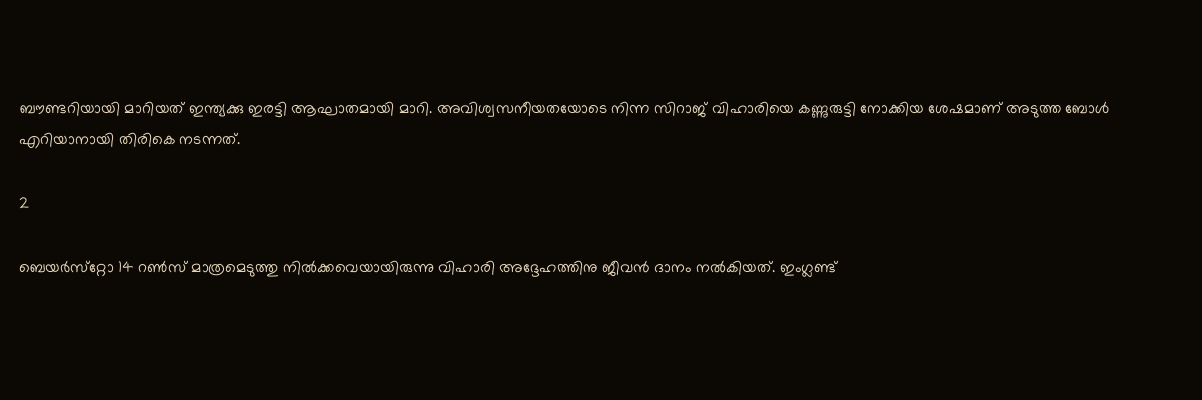ബൗണ്ടറിയായി മാറിയത് ഇന്ത്യക്കു ഇരട്ടി ആഘാതമായി മാറി. അവിശ്വസനീയതയോടെ നിന്ന സിറാജ് വിഹാരിയെ കണ്ണുരുട്ടി നോക്കിയ ശേഷമാണ് അടുത്ത ബോള്‍ എറിയാനായി തിരികെ നടന്നത്.

2

ബെയര്‍സ്‌റ്റോ 14 റണ്‍സ് മാത്രമെടുത്തു നില്‍ക്കവെയായിരുന്നു വിഹാരി അദ്ദേഹത്തിനു ജീവന്‍ ദാനം നല്‍കിയത്. ഇംഗ്ലണ്ട്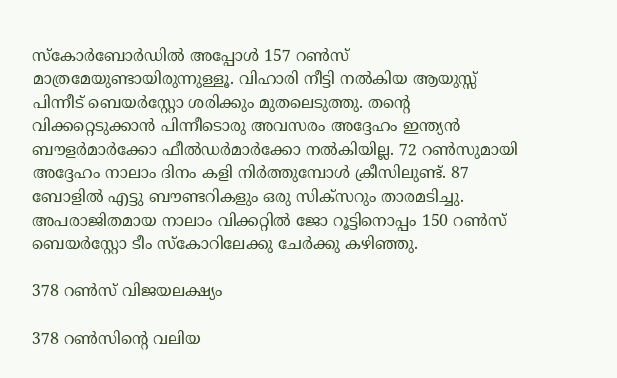സ്‌കോര്‍ബോര്‍ഡില്‍ അപ്പോള്‍ 157 റണ്‍സ് മാത്രമേയുണ്ടായിരുന്നുള്ളൂ. വിഹാരി നീട്ടി നല്‍കിയ ആയുസ്സ് പിന്നീട് ബെയര്‍‌സ്റ്റോ ശരിക്കും മുതലെടുത്തു. തന്റെ വിക്കറ്റെടുക്കാന്‍ പിന്നീടൊരു അവസരം അദ്ദേഹം ഇന്ത്യന്‍ ബൗളര്‍മാര്‍ക്കോ ഫീല്‍ഡര്‍മാര്‍ക്കോ നല്‍കിയില്ല. 72 റണ്‍സുമായി അദ്ദേഹം നാലാം ദിനം കളി നിര്‍ത്തുമ്പോള്‍ ക്രീസിലുണ്ട്. 87 ബോളില്‍ എട്ടു ബൗണ്ടറികളും ഒരു സിക്‌സറും താരമടിച്ചു. അപരാജിതമായ നാലാം വിക്കറ്റില്‍ ജോ റൂട്ടിനൊപ്പം 150 റണ്‍സ് ബെയര്‍‌സ്റ്റോ ടീം സ്‌കോറിലേക്കു ചേര്‍ക്കു കഴിഞ്ഞു.

378 റണ്‍സ് വിജയലക്ഷ്യം

378 റണ്‍സിന്റെ വലിയ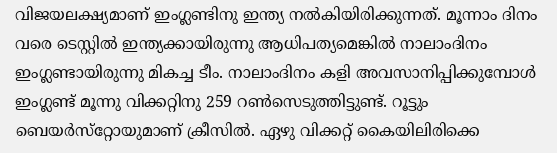വിജയലക്ഷ്യമാണ് ഇംഗ്ലണ്ടിനു ഇന്ത്യ നല്‍കിയിരിക്കുന്നത്. മൂന്നാം ദിനം വരെ ടെസ്റ്റില്‍ ഇന്ത്യക്കായിരുന്നു ആധിപത്യമെങ്കില്‍ നാലാംദിനം ഇംഗ്ലണ്ടായിരുന്നു മികച്ച ടീം. നാലാംദിനം കളി അവസാനിപ്പിക്കുമ്പോള്‍ ഇംഗ്ലണ്ട് മൂന്നു വിക്കറ്റിനു 259 റണ്‍സെടുത്തിട്ടുണ്ട്. റൂട്ടും ബെയര്‍സ്‌റ്റോയുമാണ് ക്രീസില്‍. ഏഴു വിക്കറ്റ് കൈയിലിരിക്കെ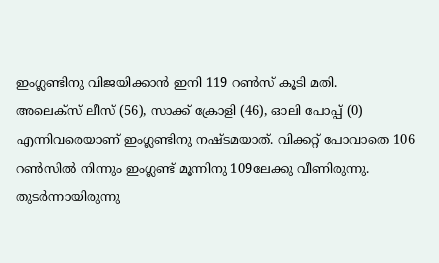ഇംഗ്ലണ്ടിനു വിജയിക്കാന്‍ ഇനി 119 റണ്‍സ് കൂടി മതി.
അലെക്‌സ് ലീസ് (56), സാക്ക് ക്രോളി (46), ഓലി പോപ്പ് (0) എന്നിവരെയാണ് ഇംഗ്ലണ്ടിനു നഷ്ടമയാത്. വിക്കറ്റ് പോവാതെ 106 റണ്‍സില്‍ നിന്നും ഇംഗ്ലണ്ട് മൂന്നിനു 109ലേക്കു വീണിരുന്നു. തുടര്‍ന്നായിരുന്നു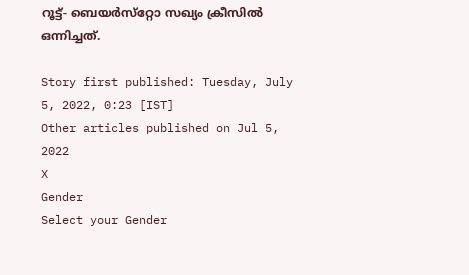റൂട്ട്- ബെയര്‍സ്‌റ്റോ സഖ്യം ക്രീസില്‍ ഒന്നിച്ചത്.

Story first published: Tuesday, July 5, 2022, 0:23 [IST]
Other articles published on Jul 5, 2022
X
Gender
Select your Gender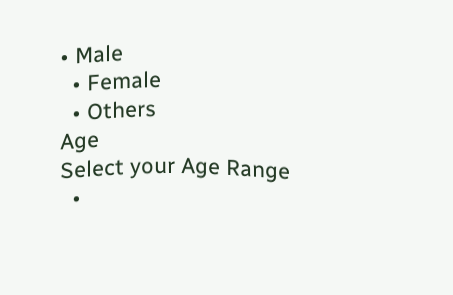• Male
  • Female
  • Others
Age
Select your Age Range
  •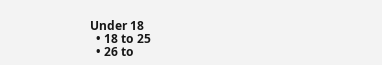Under 18
  • 18 to 25
  • 26 to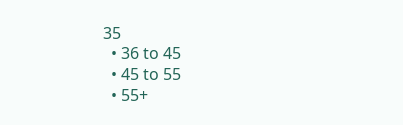35
  • 36 to 45
  • 45 to 55
  • 55+